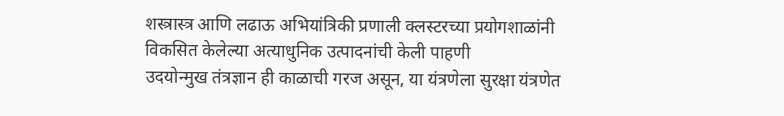शस्त्रास्त्र आणि लढाऊ अभियांत्रिकी प्रणाली क्लस्टरच्या प्रयोगशाळांनी विकसित केलेल्या अत्याधुनिक उत्पादनांची केली पाहणी
उदयोन्मुख तंत्रज्ञान ही काळाची गरज असून, या यंत्रणेला सुरक्षा यंत्रणेत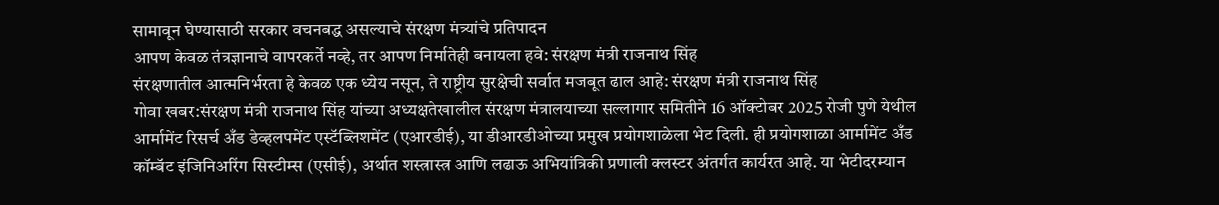सामावून घेण्यासाठी सरकार वचनबद्ध असल्याचे संरक्षण मंत्र्यांचे प्रतिपादन
आपण केवळ तंत्रज्ञानाचे वापरकर्ते नव्हे, तर आपण निर्मातेही बनायला हवे: संरक्षण मंत्री राजनाथ सिंह
संरक्षणातील आत्मनिर्भरता हे केवळ एक ध्येय नसून, ते राष्ट्रीय सुरक्षेची सर्वात मजबूत ढाल आहे: संरक्षण मंत्री राजनाथ सिंह
गोवा खबर:संरक्षण मंत्री राजनाथ सिंह यांच्या अध्यक्षतेखालील संरक्षण मंत्रालयाच्या सल्लागार समितीने 16 ऑक्टोबर 2025 रोजी पुणे येथील आर्मामेंट रिसर्च अँड डेव्हलपमेंट एस्टॅब्लिशमेंट (एआरडीई), या डीआरडीओच्या प्रमुख प्रयोगशाळेला भेट दिली. ही प्रयोगशाळा आर्मामेंट अँड कॉम्बॅट इंजिनिअरिंग सिस्टीम्स (एसीई), अर्थात शस्त्रास्त्र आणि लढाऊ अभियांत्रिकी प्रणाली क्लस्टर अंतर्गत कार्यरत आहे. या भेटीदरम्यान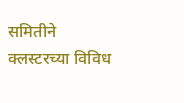समितीने क्लस्टरच्या विविध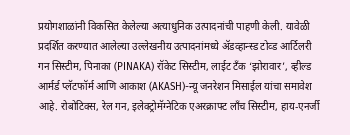प्रयोगशाळांनी विकसित केलेल्या अत्याधुनिक उत्पादनांची पाहणी केली. यावेळी प्रदर्शित करण्यात आलेल्या उल्लेखनीय उत्पादनांमध्ये ॲडव्हान्स्ड टोव्ड आर्टिलरी गन सिस्टीम, पिनाका (PINAKA) रॉकेट सिस्टीम, लाईट टँक ‘झोरावार’, व्हील्ड आर्मर्ड प्लॅटफॉर्म आणि आकाश (AKASH)-न्यू जनरेशन मिसाईल यांचा समावेश आहे. रोबोटिक्स, रेल गन, इलेक्ट्रोमॅग्नेटिक एअरक्राफ्ट लाँच सिस्टीम, हाय-एनर्जी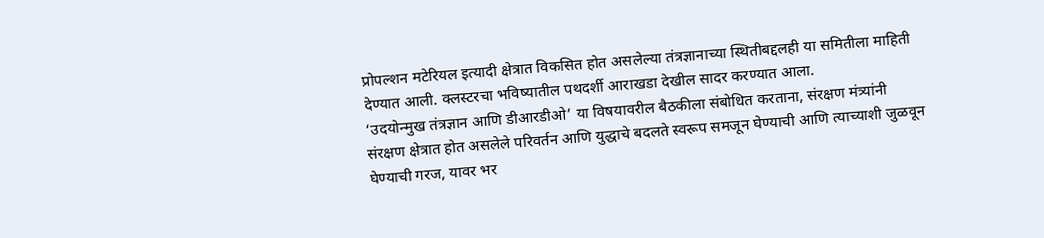प्रोपल्शन मटेरियल इत्यादी क्षेत्रात विकसित होत असलेल्या तंत्रज्ञानाच्या स्थितीबद्दलही या समितीला माहिती देण्यात आली. क्लस्टरचा भविष्यातील पथदर्शी आराखडा देखील सादर करण्यात आला.
‘उदयोन्मुख तंत्रज्ञान आणि डीआरडीओ’ या विषयावरील बैठकीला संबोधित करताना, संरक्षण मंत्र्यांनी संरक्षण क्षेत्रात होत असलेले परिवर्तन आणि युद्धाचे बदलते स्वरूप समजून घेण्याची आणि त्याच्याशी जुळवून घेण्याची गरज, यावर भर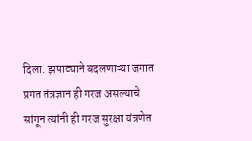दिला. झपाट्याने बदलणाऱ्या जगात प्रगत तंत्रज्ञान ही गरज असल्याचे सांगून त्यांनी ही गरज सुरक्षा यंत्रणेत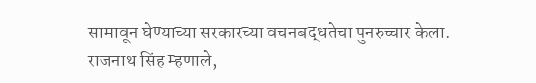सामावून घेण्याच्या सरकारच्या वचनबद्धतेचा पुनरुच्चार केला.
राजनाथ सिंह म्हणाले,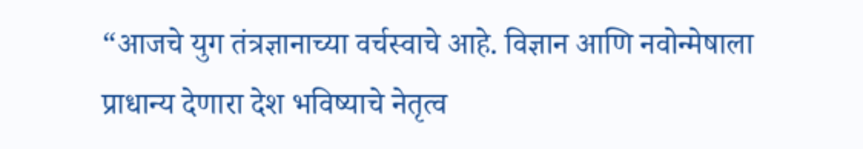“आजचे युग तंत्रज्ञानाच्या वर्चस्वाचे आहे. विज्ञान आणि नवोन्मेषाला प्राधान्य देणारा देश भविष्याचे नेतृत्व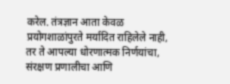करेल. तंत्रज्ञान आता केवळ प्रयोगशाळांपुरते मर्यादित राहिलेले नाही, तर ते आपल्या धोरणात्मक निर्णयांचा, संरक्षण प्रणालीचा आणि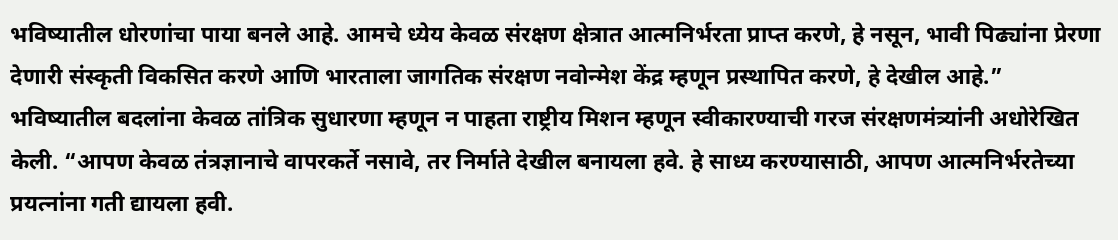भविष्यातील धोरणांचा पाया बनले आहे. आमचे ध्येय केवळ संरक्षण क्षेत्रात आत्मनिर्भरता प्राप्त करणे, हे नसून, भावी पिढ्यांना प्रेरणा देणारी संस्कृती विकसित करणे आणि भारताला जागतिक संरक्षण नवोन्मेश केंद्र म्हणून प्रस्थापित करणे, हे देखील आहे.”
भविष्यातील बदलांना केवळ तांत्रिक सुधारणा म्हणून न पाहता राष्ट्रीय मिशन म्हणून स्वीकारण्याची गरज संरक्षणमंत्र्यांनी अधोरेखित केली. “आपण केवळ तंत्रज्ञानाचे वापरकर्ते नसावे, तर निर्माते देखील बनायला हवे. हे साध्य करण्यासाठी, आपण आत्मनिर्भरतेच्या प्रयत्नांना गती द्यायला हवी.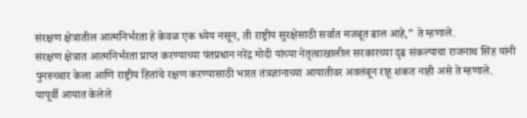संरक्षण क्षेत्रातील आत्मनिर्भरता हे केवळ एक ध्येय नसून, ती राष्ट्रीय सुरक्षेसाठी सर्वात मजबूत ढाल आहे,” ते म्हणाले.
संरक्षण क्षेत्रात आत्मनिर्भरता प्राप्त करण्याच्या पंतप्रधान नरेंद्र मोदी यांच्या नेतृत्वाखालील सरकारच्या दृढ संकल्पाचा राजनाथ सिंह यांनी पुनरुच्चार केला आणि राष्ट्रीय हितांचे रक्षण करण्यासाठी भारत तंत्रज्ञानाच्या आयातीवर अवलंबून राहू शकत नाही असे ते म्हणाले.
यापूर्वी आयात केलेले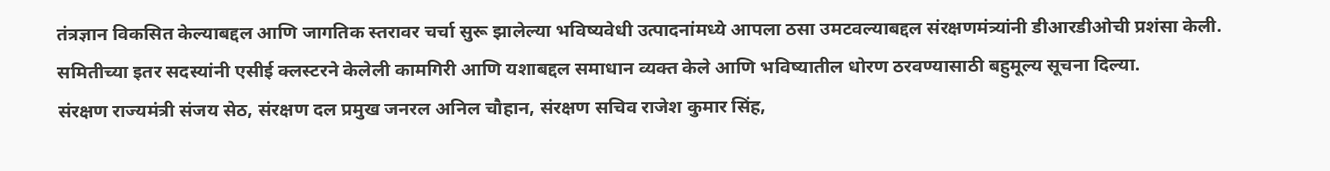तंत्रज्ञान विकसित केल्याबद्दल आणि जागतिक स्तरावर चर्चा सुरू झालेल्या भविष्यवेधी उत्पादनांमध्ये आपला ठसा उमटवल्याबद्दल संरक्षणमंत्र्यांनी डीआरडीओची प्रशंसा केली.
समितीच्या इतर सदस्यांनी एसीई क्लस्टरने केलेली कामगिरी आणि यशाबद्दल समाधान व्यक्त केले आणि भविष्यातील धोरण ठरवण्यासाठी बहुमूल्य सूचना दिल्या.
संरक्षण राज्यमंत्री संजय सेठ, संरक्षण दल प्रमुख जनरल अनिल चौहान, संरक्षण सचिव राजेश कुमार सिंह,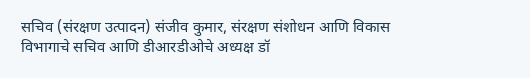सचिव (संरक्षण उत्पादन) संजीव कुमार, संरक्षण संशोधन आणि विकास विभागाचे सचिव आणि डीआरडीओचे अध्यक्ष डॉ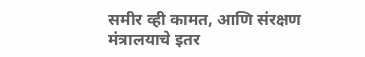समीर व्ही कामत, आणि संरक्षण मंत्रालयाचे इतर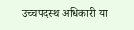उच्चपदस्थ अधिकारी या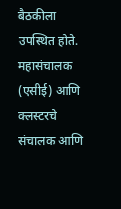बैठकीला उपस्थित होते. महासंचालक (एसीई) आणि क्लस्टरचे संचालक आणि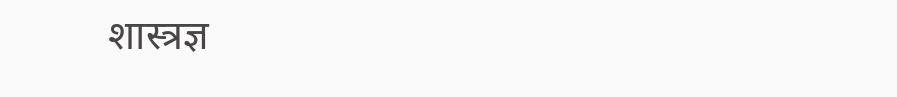शास्त्रज्ञ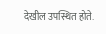देखील उपस्थित होते.